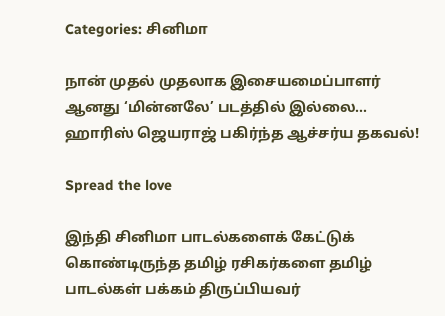Categories: சினிமா

நான் முதல் முதலாக இசையமைப்பாளர் ஆனது ‘மின்னலே’ படத்தில் இல்லை… ஹாரிஸ் ஜெயராஜ் பகிர்ந்த ஆச்சர்ய தகவல்!

Spread the love

இந்தி சினிமா பாடல்களைக் கேட்டுக் கொண்டிருந்த தமிழ் ரசிகர்களை தமிழ் பாடல்கள் பக்கம் திருப்பியவர்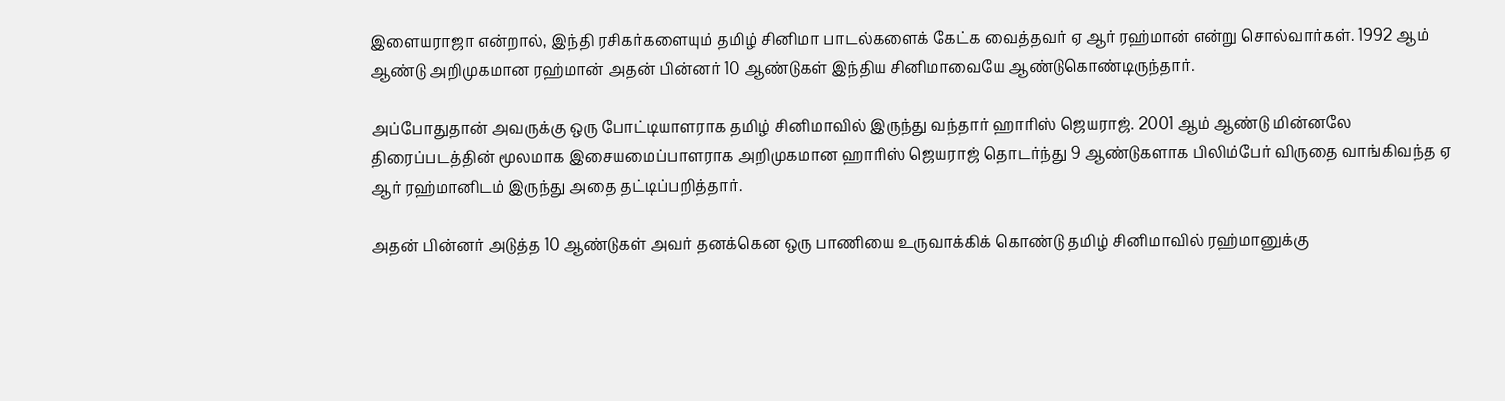இளையராஜா என்றால், இந்தி ரசிகர்களையும் தமிழ் சினிமா பாடல்களைக் கேட்க வைத்தவர் ஏ ஆர் ரஹ்மான் என்று சொல்வார்கள். 1992 ஆம் ஆண்டு அறிமுகமான ரஹ்மான் அதன் பின்னர் 10 ஆண்டுகள் இந்திய சினிமாவையே ஆண்டுகொண்டிருந்தார்.

அப்போதுதான் அவருக்கு ஒரு போட்டியாளராக தமிழ் சினிமாவில் இருந்து வந்தார் ஹாரிஸ் ஜெயராஜ். 2001 ஆம் ஆண்டு மின்னலே திரைப்படத்தின் மூலமாக இசையமைப்பாளராக அறிமுகமான ஹாரிஸ் ஜெயராஜ் தொடர்ந்து 9 ஆண்டுகளாக பிலிம்பேர் விருதை வாங்கிவந்த ஏ ஆர் ரஹ்மானிடம் இருந்து அதை தட்டிப்பறித்தார்.

அதன் பின்னர் அடுத்த 10 ஆண்டுகள் அவர் தனக்கென ஒரு பாணியை உருவாக்கிக் கொண்டு தமிழ் சினிமாவில் ரஹ்மானுக்கு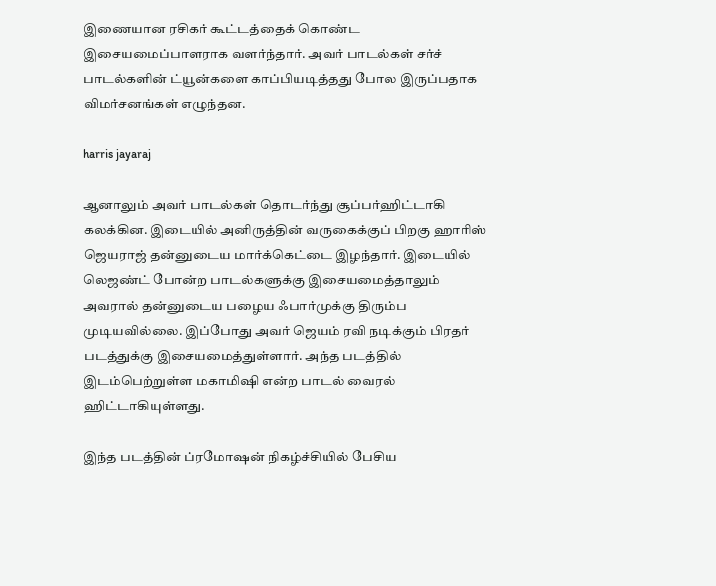இணையான ரசிகர் கூட்டத்தைக் கொண்ட இசையமைப்பாளராக வளர்ந்தார். அவர் பாடல்கள் சர்ச் பாடல்களின் ட்யூன்களை காப்பியடித்தது போல இருப்பதாக விமர்சனங்கள் எழுந்தன.

harris jayaraj

ஆனாலும் அவர் பாடல்கள் தொடர்ந்து சூப்பர்ஹிட்டாகி கலக்கின. இடையில் அனிருத்தின் வருகைக்குப் பிறகு ஹாரிஸ் ஜெயராஜ் தன்னுடைய மார்க்கெட்டை இழந்தார். இடையில் லெஜண்ட் போன்ற பாடல்களுக்கு இசையமைத்தாலும் அவரால் தன்னுடைய பழைய ஃபார்முக்கு திரும்ப முடியவில்லை. இப்போது அவர் ஜெயம் ரவி நடிக்கும் பிரதர் படத்துக்கு இசையமைத்துள்ளார். அந்த படத்தில் இடம்பெற்றுள்ள மகாமிஷி என்ற பாடல் வைரல் ஹிட்டாகியுள்ளது.

இந்த படத்தின் ப்ரமோஷன் நிகழ்ச்சியில் பேசிய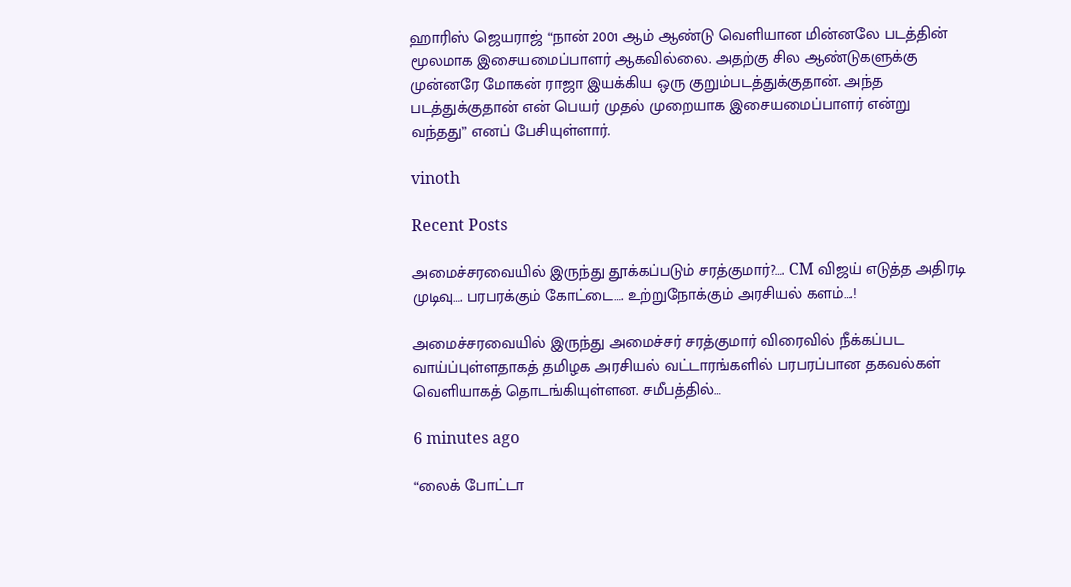ஹாரிஸ் ஜெயராஜ் “நான் 2001 ஆம் ஆண்டு வெளியான மின்னலே படத்தின் மூலமாக இசையமைப்பாளர் ஆகவில்லை. அதற்கு சில ஆண்டுகளுக்கு முன்னரே மோகன் ராஜா இயக்கிய ஒரு குறும்படத்துக்குதான். அந்த படத்துக்குதான் என் பெயர் முதல் முறையாக இசையமைப்பாளர் என்று வந்தது” எனப் பேசியுள்ளார்.

vinoth

Recent Posts

அமைச்சரவையில் இருந்து தூக்கப்படும் சரத்குமார்?…. CM விஜய் எடுத்த அதிரடி முடிவு…. பரபரக்கும் கோட்டை…. உற்றுநோக்கும் அரசியல் களம்….!

அமைச்சரவையில் இருந்து அமைச்சர் சரத்குமார் விரைவில் நீக்கப்பட வாய்ப்புள்ளதாகத் தமிழக அரசியல் வட்டாரங்களில் பரபரப்பான தகவல்கள் வெளியாகத் தொடங்கியுள்ளன. சமீபத்தில்…

6 minutes ago

“லைக் போட்டா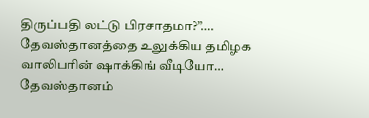திருப்பதி லட்டு பிரசாதமா?”…. தேவஸ்தானத்தை உலுக்கிய தமிழக வாலிபரின் ஷாக்கிங் வீடியோ… தேவஸ்தானம்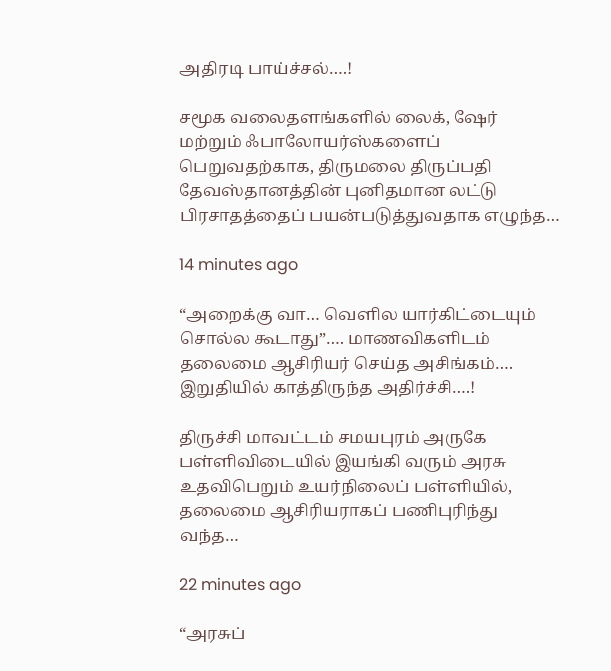அதிரடி பாய்ச்சல்….!

சமூக வலைதளங்களில் லைக், ஷேர் மற்றும் ஃபாலோயர்ஸ்களைப் பெறுவதற்காக, திருமலை திருப்பதி தேவஸ்தானத்தின் புனிதமான லட்டு பிரசாதத்தைப் பயன்படுத்துவதாக எழுந்த…

14 minutes ago

“அறைக்கு வா… வெளில யார்கிட்டையும் சொல்ல கூடாது”…. மாணவிகளிடம் தலைமை ஆசிரியர் செய்த அசிங்கம்…. இறுதியில் காத்திருந்த அதிர்ச்சி….!

திருச்சி மாவட்டம் சமயபுரம் அருகே பள்ளிவிடையில் இயங்கி வரும் அரசு உதவிபெறும் உயர்நிலைப் பள்ளியில், தலைமை ஆசிரியராகப் பணிபுரிந்து வந்த…

22 minutes ago

“அரசுப்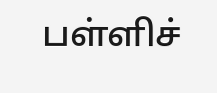பள்ளிச்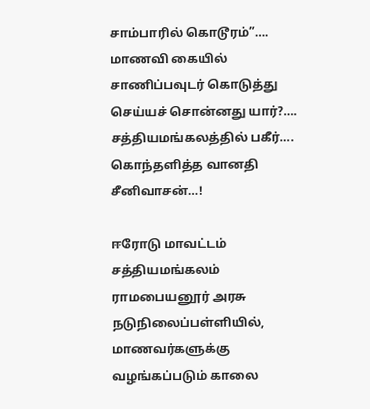சாம்பாரில் கொடூரம்”…. மாணவி கையில் சாணிப்பவுடர் கொடுத்து செய்யச் சொன்னது யார்?…. சத்தியமங்கலத்தில் பகீர்…. கொந்தளித்த வானதி சீனிவாசன்…!

ஈரோடு மாவட்டம் சத்தியமங்கலம் ராமபையனூர் அரசு நடுநிலைப்பள்ளியில், மாணவர்களுக்கு வழங்கப்படும் காலை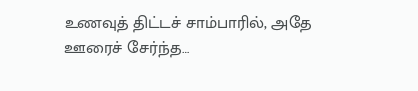உணவுத் திட்டச் சாம்பாரில், அதே ஊரைச் சேர்ந்த…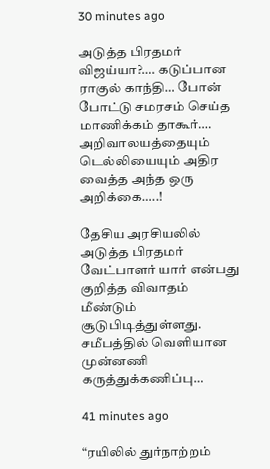30 minutes ago

அடுத்த பிரதமர் விஜய்யா?…. கடுப்பான ராகுல் காந்தி… போன் போட்டு சமரசம் செய்த மாணிக்கம் தாகூர்…. அறிவாலயத்தையும் டெல்லியையும் அதிர வைத்த அந்த ஒரு அறிக்கை…..!

தேசிய அரசியலில் அடுத்த பிரதமர் வேட்பாளர் யார் என்பது குறித்த விவாதம் மீண்டும் சூடுபிடித்துள்ளது. சமீபத்தில் வெளியான முன்னணி கருத்துக்கணிப்பு…

41 minutes ago

“ரயிலில் துர்நாற்றம்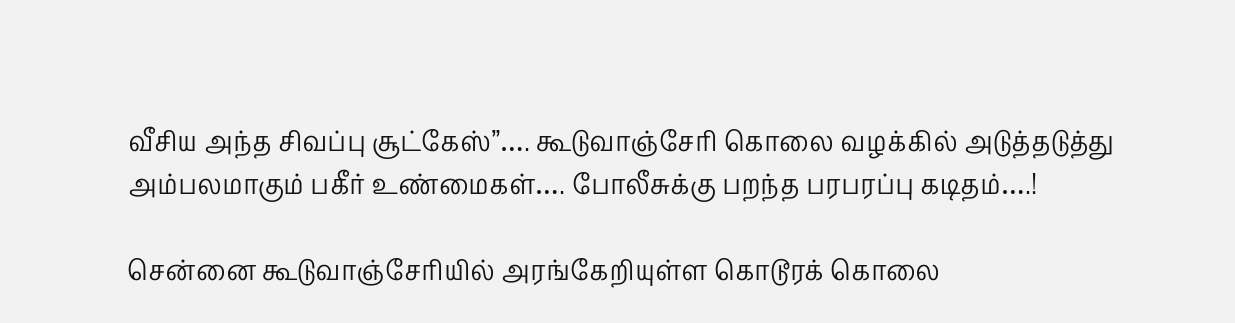வீசிய அந்த சிவப்பு சூட்கேஸ்”…. கூடுவாஞ்சேரி கொலை வழக்கில் அடுத்தடுத்து அம்பலமாகும் பகீர் உண்மைகள்…. போலீசுக்கு பறந்த பரபரப்பு கடிதம்….!

சென்னை கூடுவாஞ்சேரியில் அரங்கேறியுள்ள கொடூரக் கொலை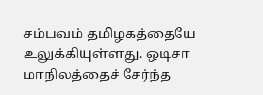சம்பவம் தமிழகத்தையே உலுக்கியுள்ளது. ஒடிசா மாநிலத்தைச் சேர்ந்த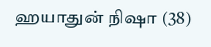ஹயாதுன் நிஷா (38)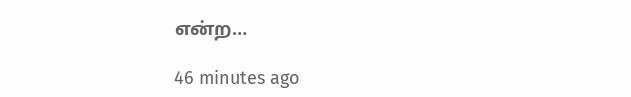என்ற…

46 minutes ago